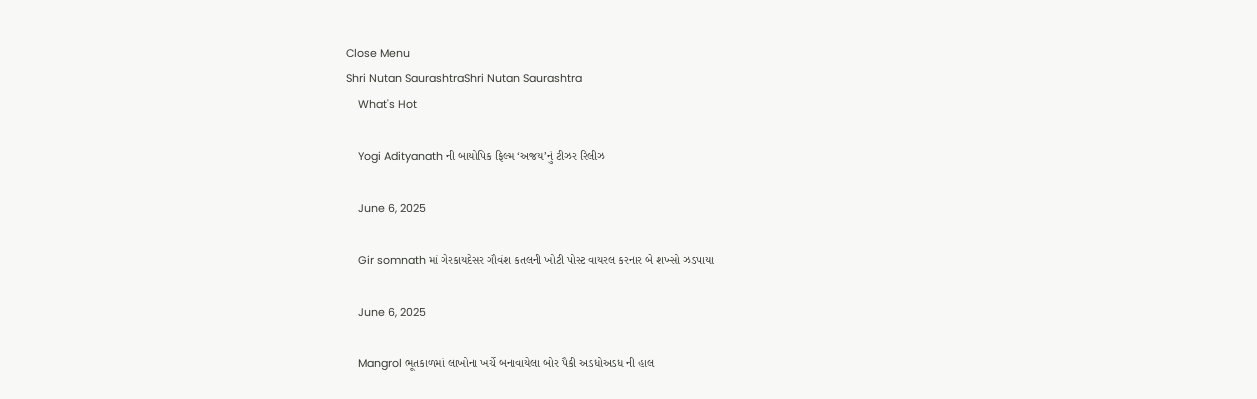Close Menu
Shri Nutan SaurashtraShri Nutan Saurashtra
    What's Hot

    Yogi Adityanath ની બાયોપિક ફિલ્મ ‘અજય’નું ટીઝર રિલીઝ

    June 6, 2025

    Gir somnath માં ગેરકાયદેસર ગૌવંશ કતલની ખોટી પોસ્ટ વાયરલ કરનાર બે શખ્સો ઝડપાયા

    June 6, 2025

    Mangrol ભૂતકાળમાં લાખોના ખર્ચે બનાવાયેલા બોર પૈકી અડધોઅડધ ની હાલ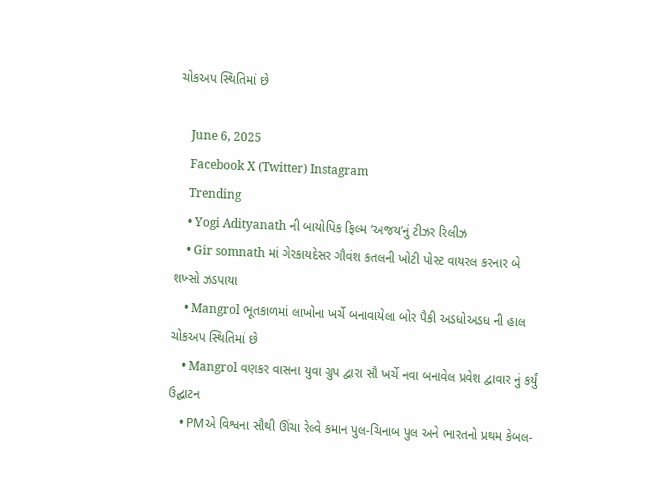ચોકઅપ સ્થિતિમાં છે

    June 6, 2025
    Facebook X (Twitter) Instagram
    Trending
    • Yogi Adityanath ની બાયોપિક ફિલ્મ ‘અજય’નું ટીઝર રિલીઝ
    • Gir somnath માં ગેરકાયદેસર ગૌવંશ કતલની ખોટી પોસ્ટ વાયરલ કરનાર બે શખ્સો ઝડપાયા
    • Mangrol ભૂતકાળમાં લાખોના ખર્ચે બનાવાયેલા બોર પૈકી અડધોઅડધ ની હાલ ચોકઅપ સ્થિતિમાં છે
    • Mangrol વણકર વાસના યુવા ગ્રુપ દ્વારા સૌ ખર્ચે નવા બનાવેલ પ્રવેશ દ્વાવાર નું કર્યું ઉદ્ઘાટન
    • PMએ વિશ્વના સૌથી ઊંચા રેલ્વે કમાન પુલ-ચિનાબ પુલ અને ભારતનો પ્રથમ કેબલ-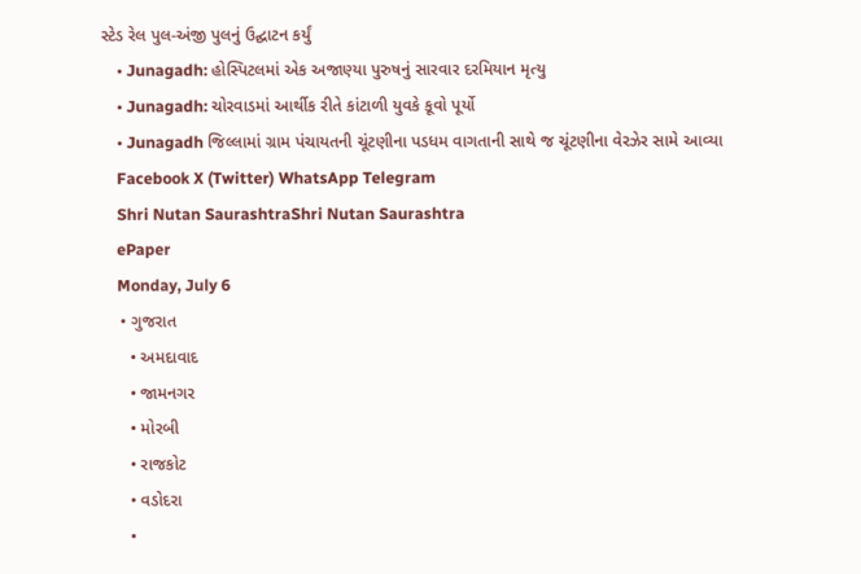સ્ટેડ રેલ પુલ-અંજી પુલનું ઉદ્ઘાટન કર્યું
    • Junagadh: હોસ્પિટલમાં એક અજાણ્યા પુરુષનું સારવાર દરમિયાન મૃત્યુ
    • Junagadh: ચોરવાડમાં આર્થીક રીતે કાંટાળી યુવકે કૂવો પૂર્યો
    • Junagadh જિલ્લામાં ગ્રામ પંચાયતની ચૂંટણીના પડધમ વાગતાની સાથે જ ચૂંટણીના વેરઝેર સામે આવ્યા
    Facebook X (Twitter) WhatsApp Telegram
    Shri Nutan SaurashtraShri Nutan Saurashtra
    ePaper
    Monday, July 6
    • ગુજરાત
      • અમદાવાદ
      • જામનગર
      • મોરબી
      • રાજકોટ
      • વડોદરા
      •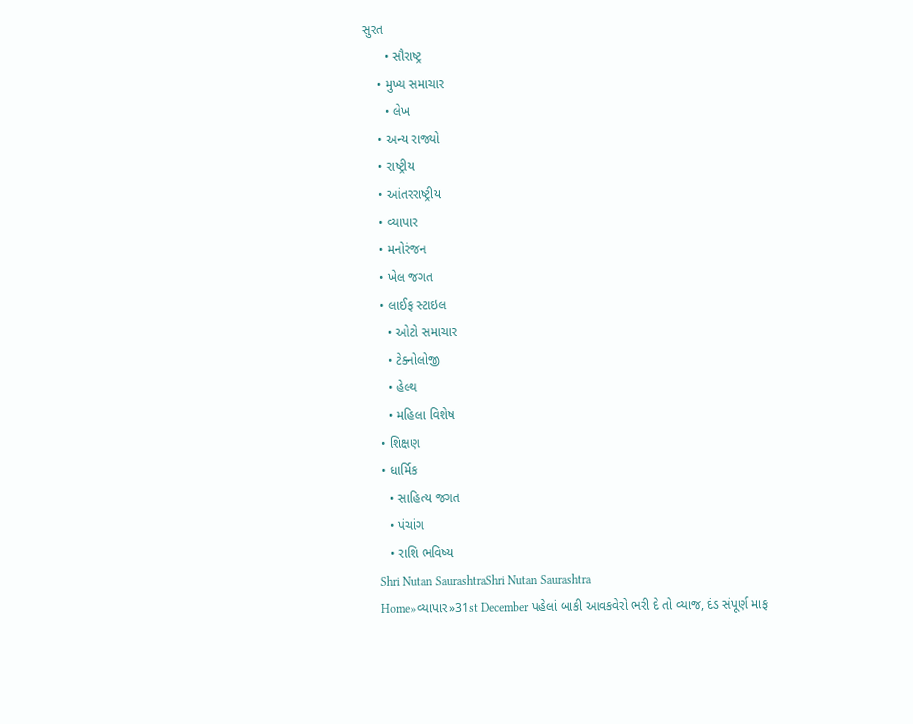સુરત
      • સૌરાષ્ટ્ર
    • મુખ્ય સમાચાર
      • લેખ
    • અન્ય રાજ્યો
    • રાષ્ટ્રીય
    • આંતરરાષ્ટ્રીય
    • વ્યાપાર
    • મનોરંજન
    • ખેલ જગત
    • લાઈફ સ્ટાઇલ
      • ઓટો સમાચાર
      • ટેક્નોલોજી
      • હેલ્થ
      • મહિલા વિશેષ
    • શિક્ષણ
    • ધાર્મિક
      • સાહિત્ય જગત
      • પંચાંગ
      • રાશિ ભવિષ્ય
    Shri Nutan SaurashtraShri Nutan Saurashtra
    Home»વ્યાપાર»31st December પહેલાં બાકી આવકવેરો ભરી દે તો વ્યાજ, દંડ સંપૂર્ણ માફ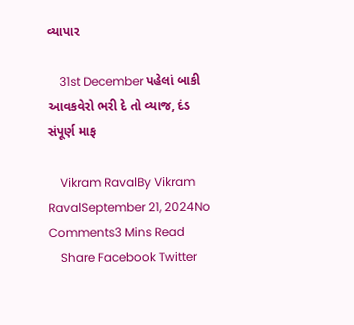વ્યાપાર

    31st December પહેલાં બાકી આવકવેરો ભરી દે તો વ્યાજ, દંડ સંપૂર્ણ માફ

    Vikram RavalBy Vikram RavalSeptember 21, 2024No Comments3 Mins Read
    Share Facebook Twitter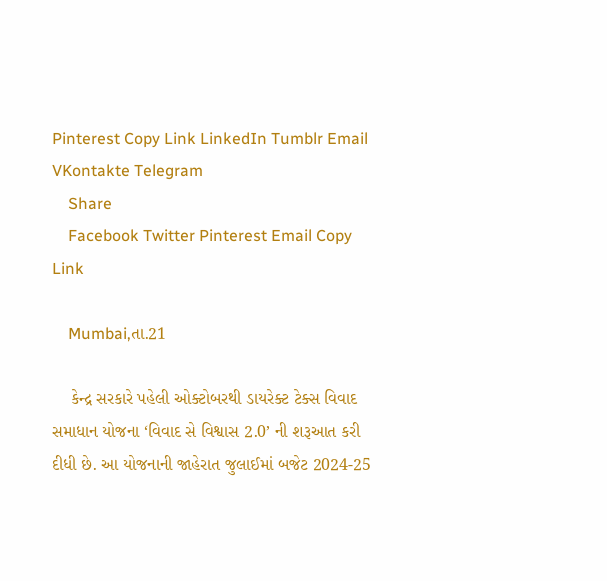Pinterest Copy Link LinkedIn Tumblr Email VKontakte Telegram
    Share
    Facebook Twitter Pinterest Email Copy Link

    Mumbai,તા.21

    કેન્દ્ર સરકારે પહેલી ઓક્ટોબરથી ડાયરેક્ટ ટેક્સ વિવાદ સમાધાન યોજના ‘વિવાદ સે વિશ્વાસ 2.0’ ની શરૂઆત કરી દીધી છે. આ યોજનાની જાહેરાત જુલાઈમાં બજેટ 2024-25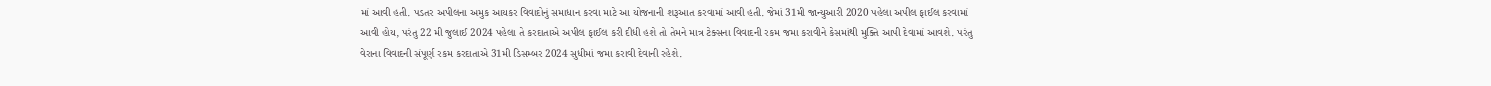માં આવી હતી. પડતર અપીલના અમુક આયકર વિવાદોનું સમાધાન કરવા માટે આ યોજનાની શરૂઆત કરવામાં આવી હતી. જેમાં 31મી જાન્યુઆરી 2020 પહેલા અપીલ ફાઈલ કરવામાં આવી હોય, પરંતુ 22 મી જુલાઈ 2024 પહેલા તે કરદાતાએ અપીલ ફાઈલ કરી દીધી હશે તો તેમને માત્ર ટેક્સના વિવાદની રકમ જમા કરાવીને કેસમાંથી મુક્તિ આપી દેવામાં આવશે. પરંતુ વેરાના વિવાદની સંપૂર્ણ રકમ કરદાતાએ 31મી ડિસમ્બર 2024 સુધીમાં જમા કરાવી દેવાની રહેશે.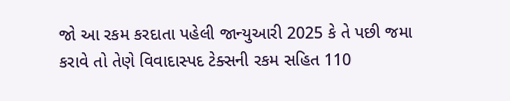જો આ રકમ કરદાતા પહેલી જાન્યુઆરી 2025 કે તે પછી જમા કરાવે તો તેણે વિવાદાસ્પદ ટેક્સની રકમ સહિત 110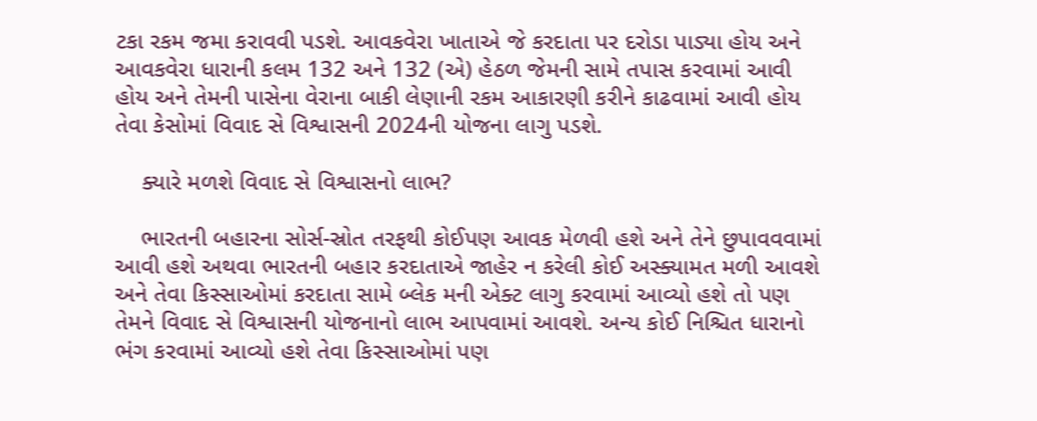ટકા રકમ જમા કરાવવી પડશે. આવકવેરા ખાતાએ જે કરદાતા પર દરોડા પાડ્યા હોય અને આવકવેરા ધારાની કલમ 132 અને 132 (એ) હેઠળ જેમની સામે તપાસ કરવામાં આવી હોય અને તેમની પાસેના વેરાના બાકી લેણાની રકમ આકારણી કરીને કાઢવામાં આવી હોય તેવા કેસોમાં વિવાદ સે વિશ્વાસની 2024ની યોજના લાગુ પડશે.

    ક્યારે મળશે વિવાદ સે વિશ્વાસનો લાભ?

    ભારતની બહારના સોર્સ-સ્રોત તરફથી કોઈપણ આવક મેળવી હશે અને તેને છુપાવવવામાં આવી હશે અથવા ભારતની બહાર કરદાતાએ જાહેર ન કરેલી કોઈ અસ્ક્યામત મળી આવશે અને તેવા કિસ્સાઓમાં કરદાતા સામે બ્લેક મની એક્ટ લાગુ કરવામાં આવ્યો હશે તો પણ તેમને વિવાદ સે વિશ્વાસની યોજનાનો લાભ આપવામાં આવશે. અન્ય કોઈ નિશ્ચિત ધારાનો ભંગ કરવામાં આવ્યો હશે તેવા કિસ્સાઓમાં પણ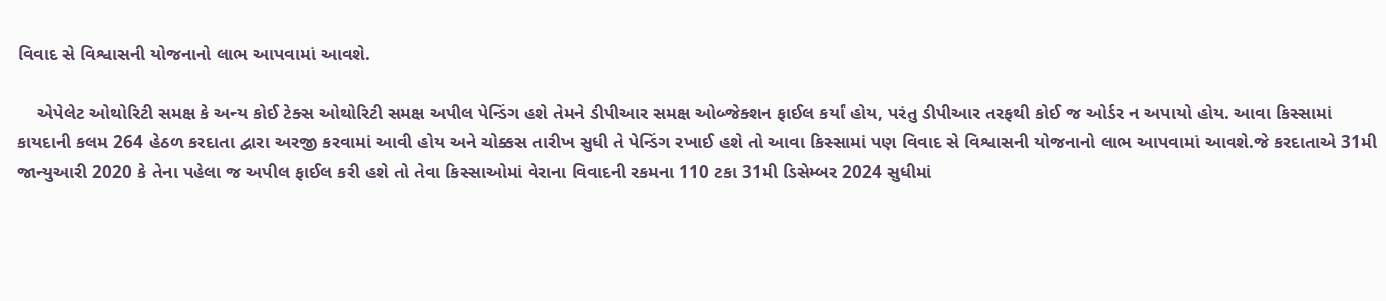વિવાદ સે વિશ્વાસની યોજનાનો લાભ આપવામાં આવશે.

    એપેલેટ ઓથોરિટી સમક્ષ કે અન્ય કોઈ ટેક્સ ઓથોરિટી સમક્ષ અપીલ પેન્ડિંગ હશે તેમને ડીપીઆર સમક્ષ ઓબ્જેક્શન ફાઈલ કર્યાં હોય, પરંતુ ડીપીઆર તરફથી કોઈ જ ઓર્ડર ન અપાયો હોય. આવા કિસ્સામાં કાયદાની કલમ 264 હેઠળ કરદાતા દ્વારા અરજી કરવામાં આવી હોય અને ચોક્કસ તારીખ સુધી તે પેન્ડિંગ રખાઈ હશે તો આવા કિસ્સામાં પણ વિવાદ સે વિશ્વાસની યોજનાનો લાભ આપવામાં આવશે.જે કરદાતાએ 31મી જાન્યુઆરી 2020 કે તેના પહેલા જ અપીલ ફાઈલ કરી હશે તો તેવા કિસ્સાઓમાં વેરાના વિવાદની રકમના 110 ટકા 31મી ડિસેમ્બર 2024 સુધીમાં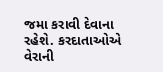જમા કરાવી દેવાના રહેશે. કરદાતાઓએ વેરાની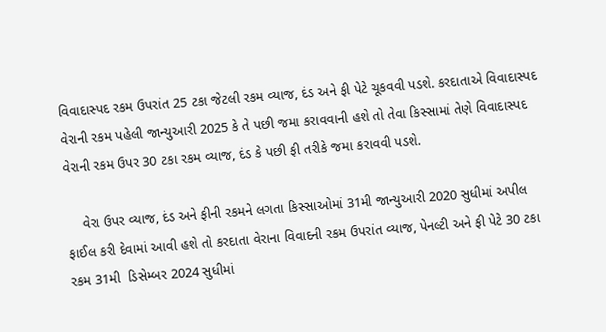વિવાદાસ્પદ રકમ ઉપરાંત 25 ટકા જેટલી રકમ વ્યાજ, દંડ અને ફી પેટે ચૂકવવી પડશે. કરદાતાએ વિવાદાસ્પદ વેરાની રકમ પહેલી જાન્યુઆરી 2025 કે તે પછી જમા કરાવવાની હશે તો તેવા કિસ્સામાં તેણે વિવાદાસ્પદ વેરાની રકમ ઉપર 30 ટકા રકમ વ્યાજ, દંડ કે પછી ફી તરીકે જમા કરાવવી પડશે.

    વેરા ઉપર વ્યાજ, દંડ અને ફીની રકમને લગતા કિસ્સાઓમાં 31મી જાન્યુઆરી 2020 સુધીમાં અપીલ ફાઈલ કરી દેવામાં આવી હશે તો કરદાતા વેરાના વિવાદની રકમ ઉપરાંત વ્યાજ, પેનલ્ટી અને ફી પેટે 30 ટકા રકમ 31મી  ડિસેમ્બર 2024 સુધીમાં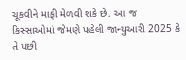ચૂકવીને માફી મેળવી શકે છે. આ જ કિસ્સાઓમાં જેમણે પહેલી જાન્યુઆરી 2025 કે તે પછી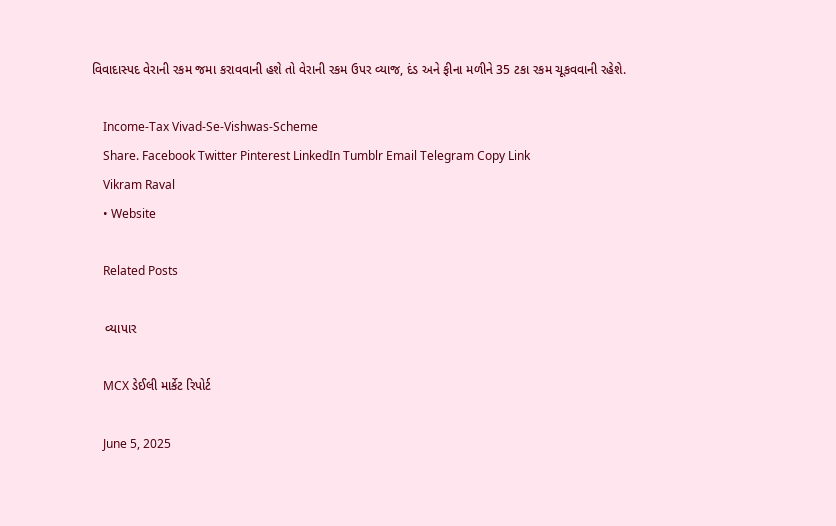વિવાદાસ્પદ વેરાની રકમ જમા કરાવવાની હશે તો વેરાની રકમ ઉપર વ્યાજ, દંડ અને ફીના મળીને 35 ટકા રકમ ચૂકવવાની રહેશે.

    Income-Tax Vivad-Se-Vishwas-Scheme
    Share. Facebook Twitter Pinterest LinkedIn Tumblr Email Telegram Copy Link
    Vikram Raval
    • Website

    Related Posts

    વ્યાપાર

    MCX ડેઈલી માર્કેટ રિપોર્ટ

    June 5, 2025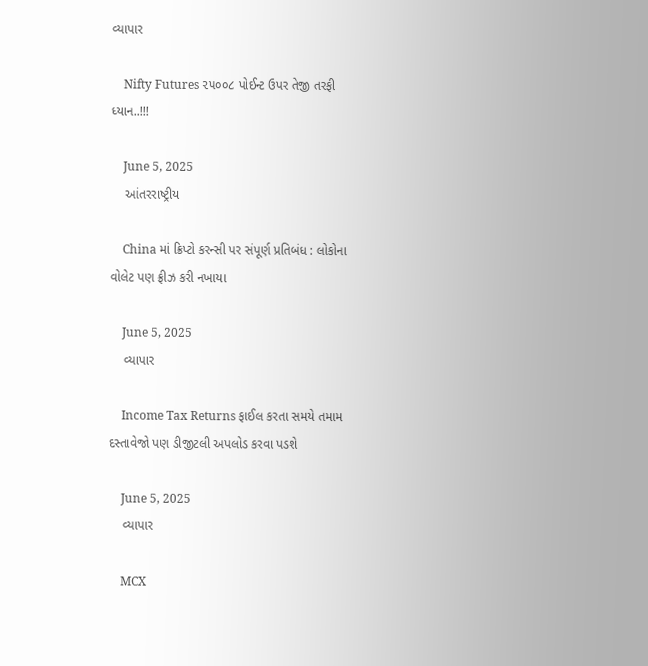વ્યાપાર

    Nifty Futures ૨૫૦૦૮ પોઈન્ટ ઉપર તેજી તરફી ધ્યાન..!!!

    June 5, 2025
    આંતરરાષ્ટ્રીય

    China માં ક્રિપ્ટો કરન્સી પર સંપૂર્ણ પ્રતિબંધ : લોકોના વોલેટ પણ ફ્રીઝ કરી નખાયા

    June 5, 2025
    વ્યાપાર

    Income Tax Returns ફાઈલ કરતા સમયે તમામ દસ્તાવેજો પણ ડીજીટલી અપલોડ કરવા પડશે

    June 5, 2025
    વ્યાપાર

    MCX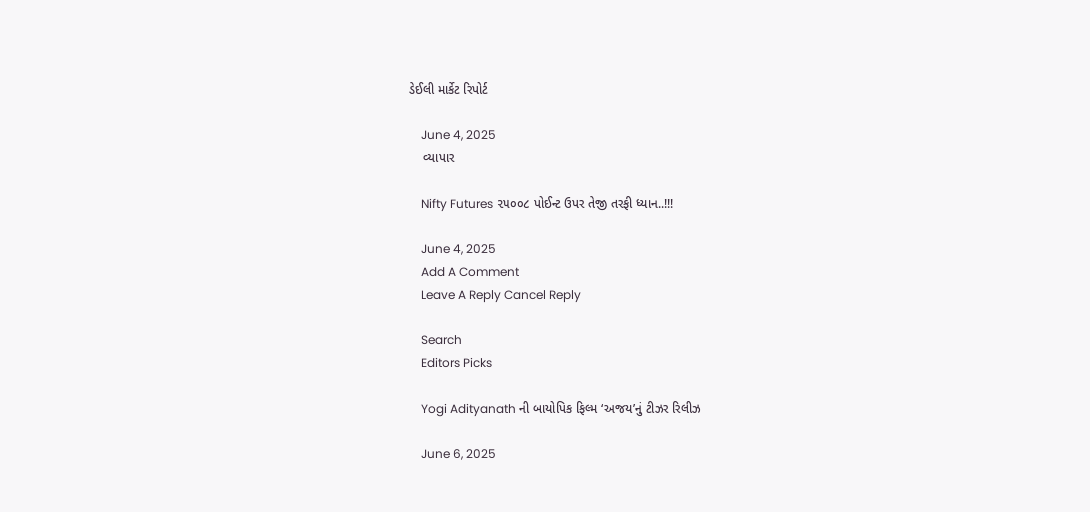ડેઈલી માર્કેટ રિપોર્ટ

    June 4, 2025
    વ્યાપાર

    Nifty Futures ૨૫૦૦૮ પોઈન્ટ ઉપર તેજી તરફી ધ્યાન..!!!

    June 4, 2025
    Add A Comment
    Leave A Reply Cancel Reply

    Search
    Editors Picks

    Yogi Adityanath ની બાયોપિક ફિલ્મ ‘અજય’નું ટીઝર રિલીઝ

    June 6, 2025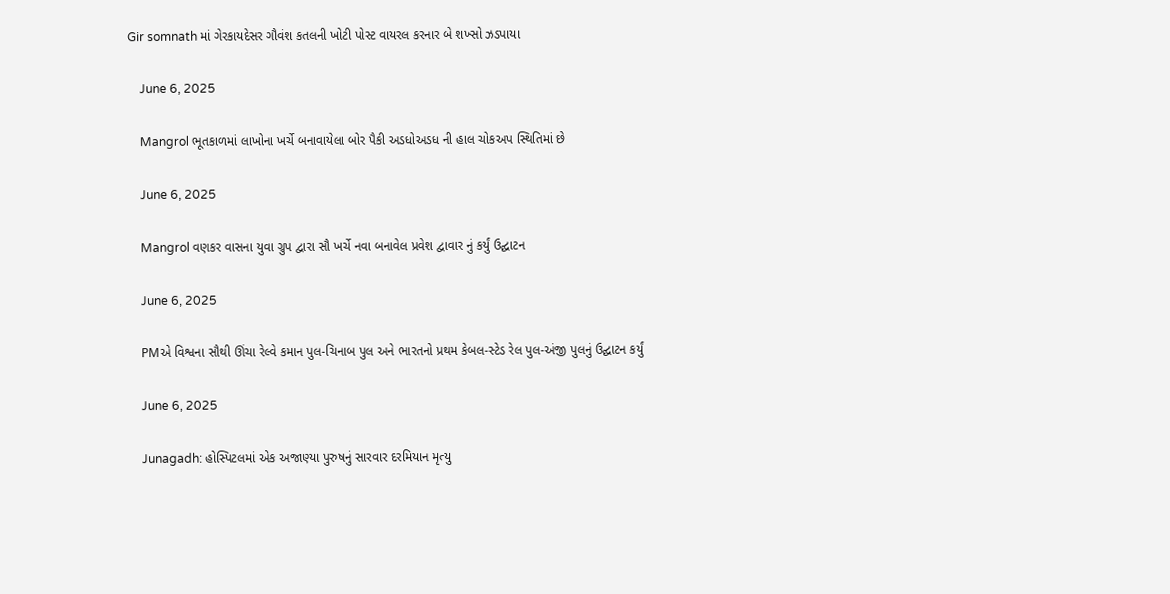Gir somnath માં ગેરકાયદેસર ગૌવંશ કતલની ખોટી પોસ્ટ વાયરલ કરનાર બે શખ્સો ઝડપાયા

    June 6, 2025

    Mangrol ભૂતકાળમાં લાખોના ખર્ચે બનાવાયેલા બોર પૈકી અડધોઅડધ ની હાલ ચોકઅપ સ્થિતિમાં છે

    June 6, 2025

    Mangrol વણકર વાસના યુવા ગ્રુપ દ્વારા સૌ ખર્ચે નવા બનાવેલ પ્રવેશ દ્વાવાર નું કર્યું ઉદ્ઘાટન

    June 6, 2025

    PMએ વિશ્વના સૌથી ઊંચા રેલ્વે કમાન પુલ-ચિનાબ પુલ અને ભારતનો પ્રથમ કેબલ-સ્ટેડ રેલ પુલ-અંજી પુલનું ઉદ્ઘાટન કર્યું

    June 6, 2025

    Junagadh: હોસ્પિટલમાં એક અજાણ્યા પુરુષનું સારવાર દરમિયાન મૃત્યુ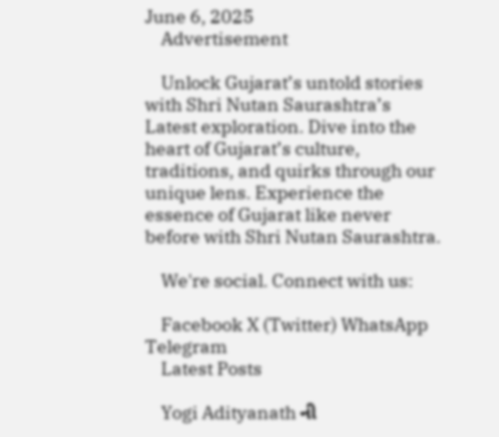June 6, 2025
    Advertisement

    Unlock Gujarat’s untold stories with Shri Nutan Saurashtra’s Latest exploration. Dive into the heart of Gujarat’s culture, traditions, and quirks through our unique lens. Experience the essence of Gujarat like never before with Shri Nutan Saurashtra.

    We're social. Connect with us:

    Facebook X (Twitter) WhatsApp Telegram
    Latest Posts

    Yogi Adityanath ની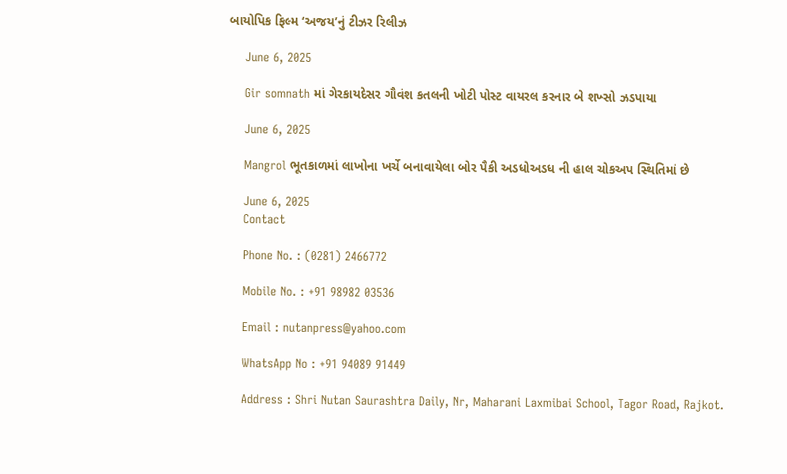બાયોપિક ફિલ્મ ‘અજય’નું ટીઝર રિલીઝ

    June 6, 2025

    Gir somnath માં ગેરકાયદેસર ગૌવંશ કતલની ખોટી પોસ્ટ વાયરલ કરનાર બે શખ્સો ઝડપાયા

    June 6, 2025

    Mangrol ભૂતકાળમાં લાખોના ખર્ચે બનાવાયેલા બોર પૈકી અડધોઅડધ ની હાલ ચોકઅપ સ્થિતિમાં છે

    June 6, 2025
    Contact

    Phone No. : (0281) 2466772

    Mobile No. : +91 98982 03536

    Email : nutanpress@yahoo.com

    WhatsApp No : +91 94089 91449

    Address : Shri Nutan Saurashtra Daily, Nr, Maharani Laxmibai School, Tagor Road, Rajkot.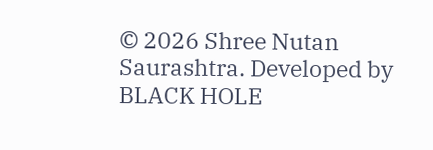© 2026 Shree Nutan Saurashtra. Developed by BLACK HOLE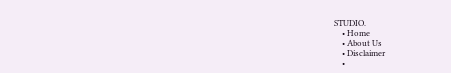STUDIO.
    • Home
    • About Us
    • Disclaimer
    •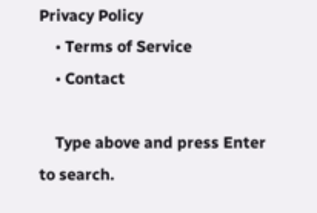Privacy Policy
    • Terms of Service
    • Contact

    Type above and press Enter to search.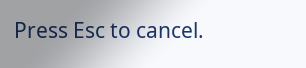Press Esc to cancel.